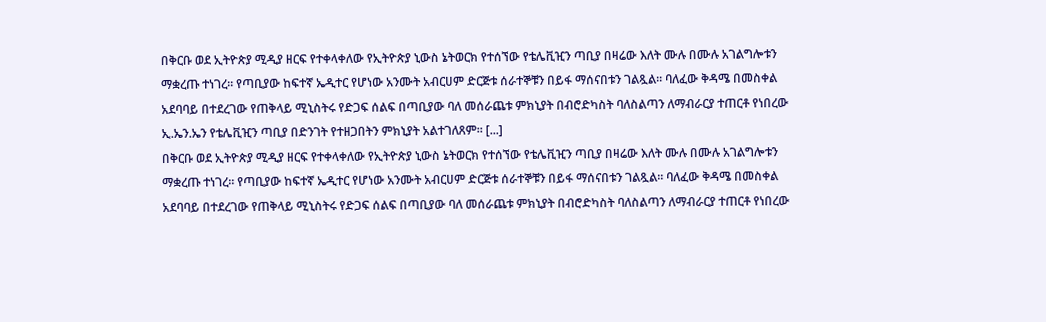በቅርቡ ወደ ኢትዮጵያ ሚዲያ ዘርፍ የተቀላቀለው የኢትዮጵያ ኒውስ ኔትወርክ የተሰኘው የቴሌቪዢን ጣቢያ በዛሬው እለት ሙሉ በሙሉ አገልግሎቱን ማቋረጡ ተነገረ። የጣቢያው ከፍተኛ ኤዲተር የሆነው አንሙት አብርሀም ድርጅቱ ሰራተኞቹን በይፋ ማሰናበቱን ገልጿል። ባለፈው ቅዳሜ በመስቀል አደባባይ በተደረገው የጠቅላይ ሚኒስትሩ የድጋፍ ሰልፍ በጣቢያው ባለ መሰራጨቱ ምክኒያት በብሮድካስት ባለስልጣን ለማብራርያ ተጠርቶ የነበረው ኢ.ኤን.ኤን የቴሌቪዢን ጣቢያ በድንገት የተዘጋበትን ምክኒያት አልተገለጸም። [...]
በቅርቡ ወደ ኢትዮጵያ ሚዲያ ዘርፍ የተቀላቀለው የኢትዮጵያ ኒውስ ኔትወርክ የተሰኘው የቴሌቪዢን ጣቢያ በዛሬው እለት ሙሉ በሙሉ አገልግሎቱን ማቋረጡ ተነገረ። የጣቢያው ከፍተኛ ኤዲተር የሆነው አንሙት አብርሀም ድርጅቱ ሰራተኞቹን በይፋ ማሰናበቱን ገልጿል። ባለፈው ቅዳሜ በመስቀል አደባባይ በተደረገው የጠቅላይ ሚኒስትሩ የድጋፍ ሰልፍ በጣቢያው ባለ መሰራጨቱ ምክኒያት በብሮድካስት ባለስልጣን ለማብራርያ ተጠርቶ የነበረው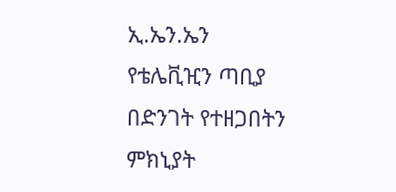ኢ.ኤን.ኤን የቴሌቪዢን ጣቢያ በድንገት የተዘጋበትን ምክኒያት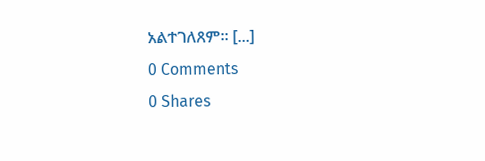አልተገለጸም። [...]
0 Comments
0 Shares